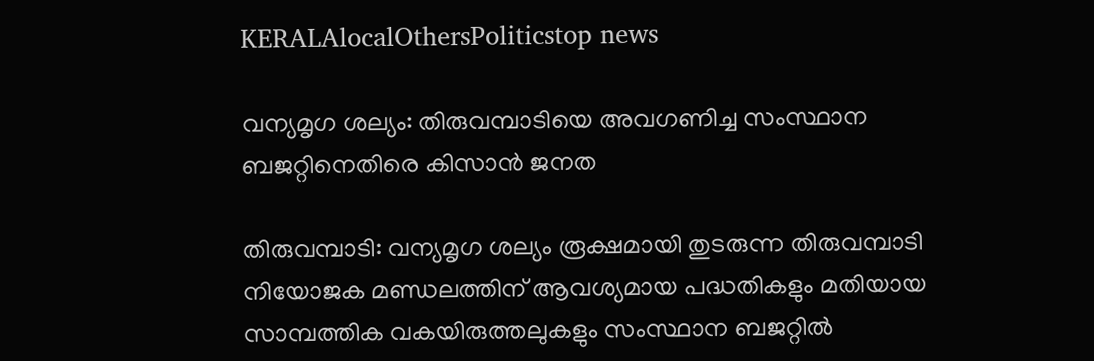KERALAlocalOthersPoliticstop news

വന്യമൃഗ ശല്യം: തിരുവമ്പാടിയെ അവഗണിച്ച സംസ്ഥാന ബജറ്റിനെതിരെ കിസാൻ ജനത

തിരുവമ്പാടി: വന്യമൃഗ ശല്യം രൂക്ഷമായി തുടരുന്ന തിരുവമ്പാടി നിയോജക മണ്ഡലത്തിന് ആവശ്യമായ പദ്ധതികളും മതിയായ സാമ്പത്തിക വകയിരുത്തലുകളും സംസ്ഥാന ബജറ്റിൽ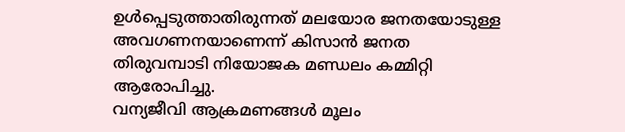ഉൾപ്പെടുത്താതിരുന്നത് മലയോര ജനതയോടുള്ള അവഗണനയാണെന്ന് കിസാൻ ജനത തിരുവമ്പാടി നിയോജക മണ്ഡലം കമ്മിറ്റി ആരോപിച്ചു.
വന്യജീവി ആക്രമണങ്ങൾ മൂലം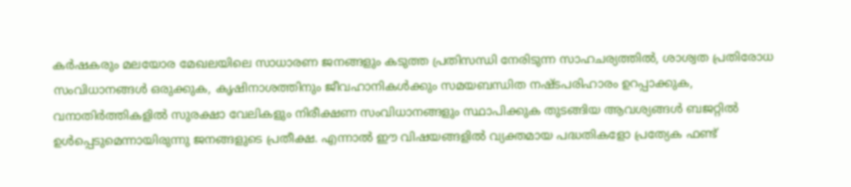കർഷകരും മലയോര മേഖലയിലെ സാധാരണ ജനങ്ങളും കടുത്ത പ്രതിസന്ധി നേരിടുന്ന സാഹചര്യത്തിൽ, ശാശ്വത പ്രതിരോധ സംവിധാനങ്ങൾ ഒരുക്കുക, കൃഷിനാശത്തിനും ജീവഹാനികൾക്കും സമയബന്ധിത നഷ്ടപരിഹാരം ഉറപ്പാക്കുക, വനാതിർത്തികളിൽ സുരക്ഷാ വേലികളും നിരീക്ഷണ സംവിധാനങ്ങളും സ്ഥാപിക്കുക തുടങ്ങിയ ആവശ്യങ്ങൾ ബജറ്റിൽ ഉൾപ്പെടുമെന്നായിരുന്നു ജനങ്ങളുടെ പ്രതീക്ഷ. എന്നാൽ ഈ വിഷയങ്ങളിൽ വ്യക്തമായ പദ്ധതികളോ പ്രത്യേക ഫണ്ട്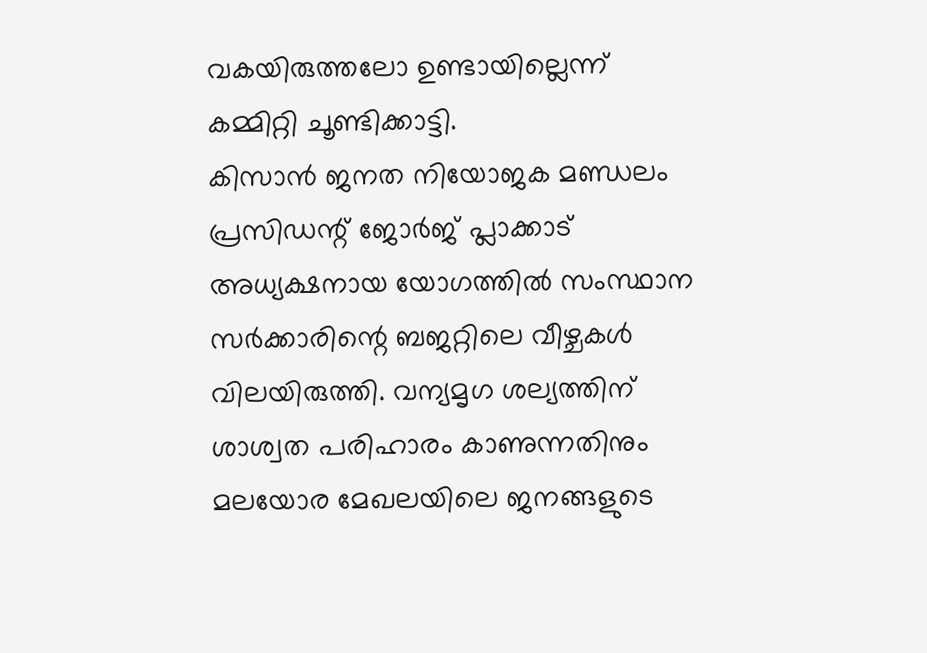വകയിരുത്തലോ ഉണ്ടായില്ലെന്ന് കമ്മിറ്റി ചൂണ്ടിക്കാട്ടി.
കിസാൻ ജനത നിയോജക മണ്ഡലം പ്രസിഡന്റ് ജോർജ് പ്ലാക്കാട് അധ്യക്ഷനായ യോഗത്തിൽ സംസ്ഥാന സർക്കാരിന്റെ ബജറ്റിലെ വീഴ്ചകൾ വിലയിരുത്തി. വന്യമൃഗ ശല്യത്തിന് ശാശ്വത പരിഹാരം കാണുന്നതിനും മലയോര മേഖലയിലെ ജനങ്ങളുടെ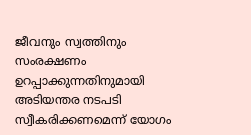ജീവനും സ്വത്തിനും സംരക്ഷണം ഉറപ്പാക്കുന്നതിനുമായി അടിയന്തര നടപടി സ്വീകരിക്കണമെന്ന് യോഗം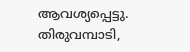ആവശ്യപ്പെട്ടു.
തിരുവമ്പാടി,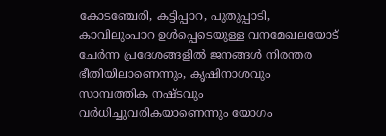കോടഞ്ചേരി, കട്ടിപ്പാറ, പുതുപ്പാടി, കാവിലുംപാറ ഉൾപ്പെടെയുള്ള വനമേഖലയോട് ചേർന്ന പ്രദേശങ്ങളിൽ ജനങ്ങൾ നിരന്തര ഭീതിയിലാണെന്നും, കൃഷിനാശവും സാമ്പത്തിക നഷ്ടവും വർധിച്ചുവരികയാണെന്നും യോഗം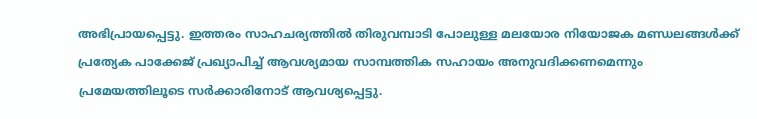അഭിപ്രായപ്പെട്ടു. ഇത്തരം സാഹചര്യത്തിൽ തിരുവമ്പാടി പോലുള്ള മലയോര നിയോജക മണ്ഡലങ്ങൾക്ക് പ്രത്യേക പാക്കേജ് പ്രഖ്യാപിച്ച് ആവശ്യമായ സാമ്പത്തിക സഹായം അനുവദിക്കണമെന്നും പ്രമേയത്തിലൂടെ സർക്കാരിനോട് ആവശ്യപ്പെട്ടു.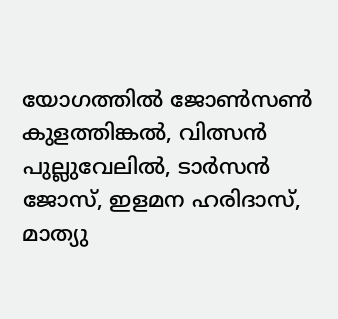യോഗത്തിൽ ജോൺസൺ കുളത്തിങ്കൽ, വിത്സൻ പുല്ലുവേലിൽ, ടാർസൻ ജോസ്, ഇളമന ഹരിദാസ്, മാത്യു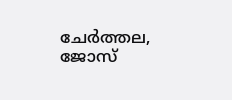ചേർത്തല, ജോസ്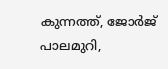കുന്നത്ത്, ജോർജ് പാലമുറി,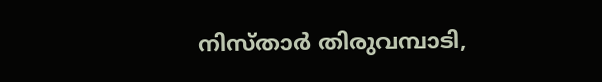നിസ്താർ തിരുവമ്പാടി,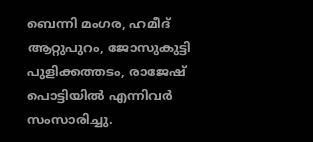ബെന്നി മംഗര, ഹമീദ് ആറ്റുപുറം, ജോസുകുട്ടി പുളിക്കത്തടം, രാജേഷ് പൊട്ടിയിൽ എന്നിവർ സംസാരിച്ചു.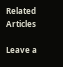Related Articles

Leave a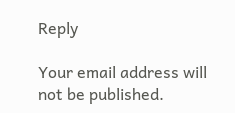Reply

Your email address will not be published.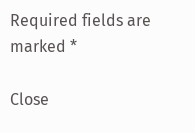Required fields are marked *

Close